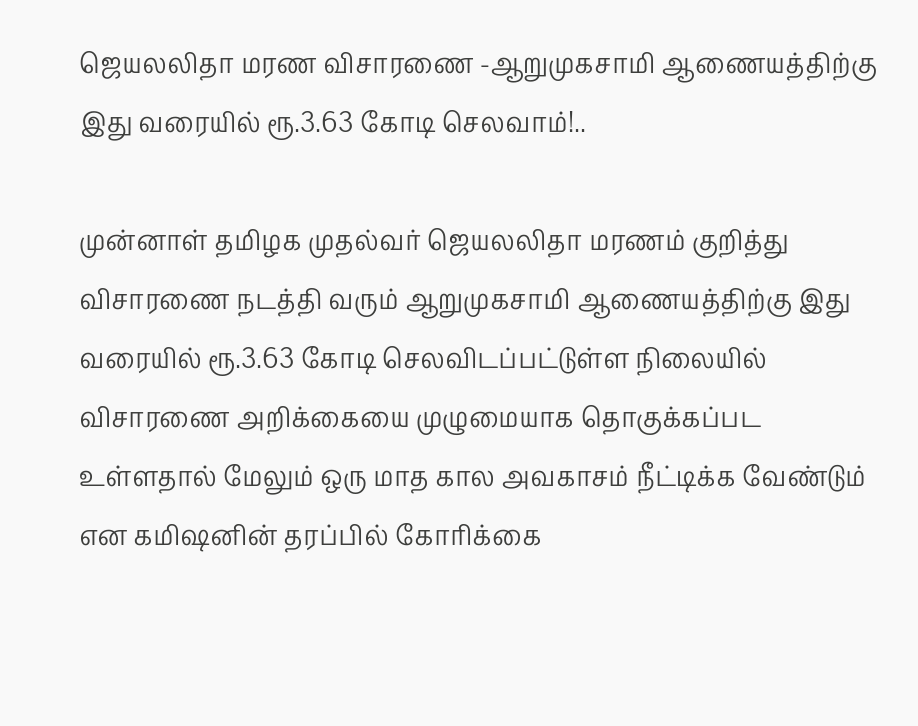ஜெயலலிதா மரண விசாரணை -ஆறுமுகசாமி ஆணையத்திற்கு இது வரையில் ரூ.3.63 கோடி செலவாம்!..

முன்னாள் தமிழக முதல்வர் ஜெயலலிதா மரணம் குறித்து விசாரணை நடத்தி வரும் ஆறுமுகசாமி ஆணையத்திற்கு இது வரையில் ரூ.3.63 கோடி செலவிடப்பட்டுள்ள நிலையில் விசாரணை அறிக்கையை முழுமையாக தொகுக்கப்பட உள்ளதால் மேலும் ஒரு மாத கால அவகாசம் நீட்டிக்க வேண்டும் என கமிஷனின் தரப்பில் கோரிக்கை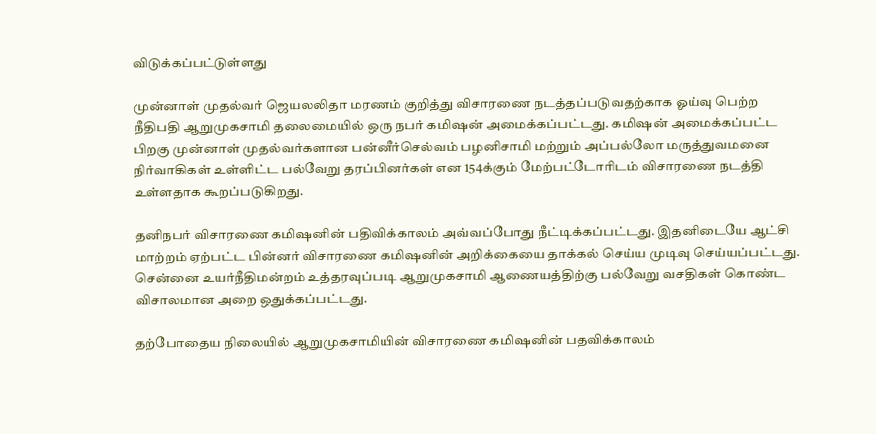விடுக்கப்பட்டுள்ளது

முன்னாள் முதல்வர் ஜெயலலிதா மரணம் குறித்து விசாரணை நடத்தப்படுவதற்காக ஓய்வு பெற்ற நீதிபதி ஆறுமுகசாமி தலைமையில் ஒரு நபர் கமிஷன் அமைக்கப்பட்டது. கமிஷன் அமைக்கப்பட்ட பிறகு முன்னாள் முதல்வர்களான பன்னீர்செல்வம் பழனிசாமி மற்றும் அப்பல்லோ மருத்துவமனை நிர்வாகிகள் உள்ளிட்ட பல்வேறு தரப்பினர்கள் என 154க்கும் மேற்பட்டோரிடம் விசாரணை நடத்தி உள்ளதாக கூறப்படுகிறது.

தனிநபர் விசாரணை கமிஷனின் பதிவிக்காலம் அவ்வப்போது நீட்டிக்கப்பட்டது. இதனிடையே ஆட்சி மாற்றம் ஏற்பட்ட பின்னர் விசாரணை கமிஷனின் அறிக்கையை தாக்கல் செய்ய முடிவு செய்யப்பட்டது. சென்னை உயர்நீதிமன்றம் உத்தரவுப்படி ஆறுமுகசாமி ஆணையத்திற்கு பல்வேறு வசதிகள் கொண்ட விசாலமான அறை ஒதுக்கப்பட்டது.

தற்போதைய நிலையில் ஆறுமுகசாமியின் விசாரணை கமிஷனின் பதவிக்காலம்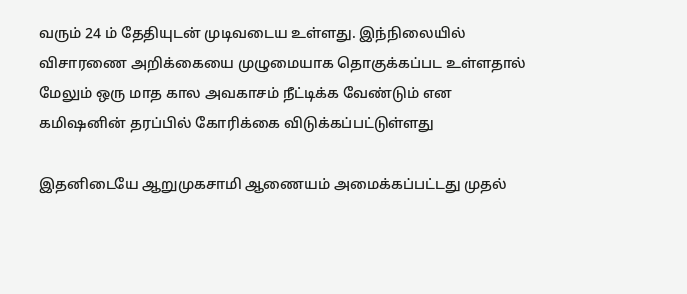வரும் 24 ம் தேதியுடன் முடிவடைய உள்ளது. இந்நிலையில் விசாரணை அறிக்கையை முழுமையாக தொகுக்கப்பட உள்ளதால் மேலும் ஒரு மாத கால அவகாசம் நீட்டிக்க வேண்டும் என கமிஷனின் தரப்பில் கோரிக்கை விடுக்கப்பட்டுள்ளது

இதனிடையே ஆறுமுகசாமி ஆணையம் அமைக்கப்பட்டது முதல்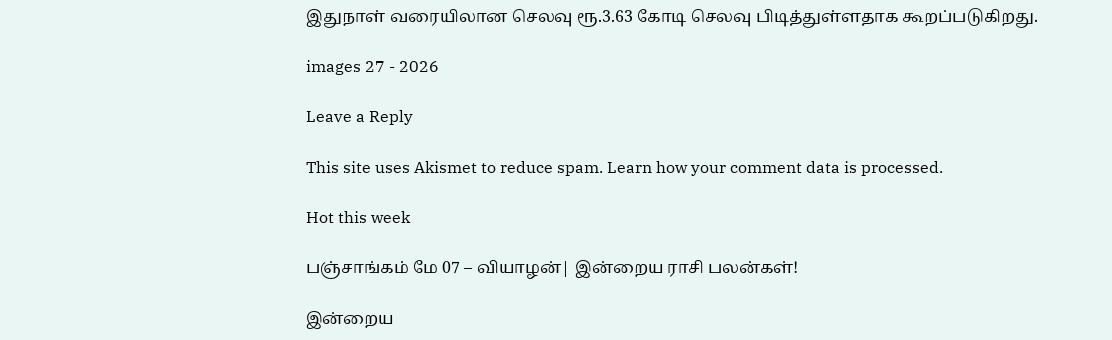இதுநாள் வரையிலான செலவு ரூ.3.63 கோடி செலவு பிடித்துள்ளதாக கூறப்படுகிறது.

images 27 - 2026

Leave a Reply

This site uses Akismet to reduce spam. Learn how your comment data is processed.

Hot this week

பஞ்சாங்கம் மே 07 – வியாழன்| இன்றைய ராசி பலன்கள்!

இன்றைய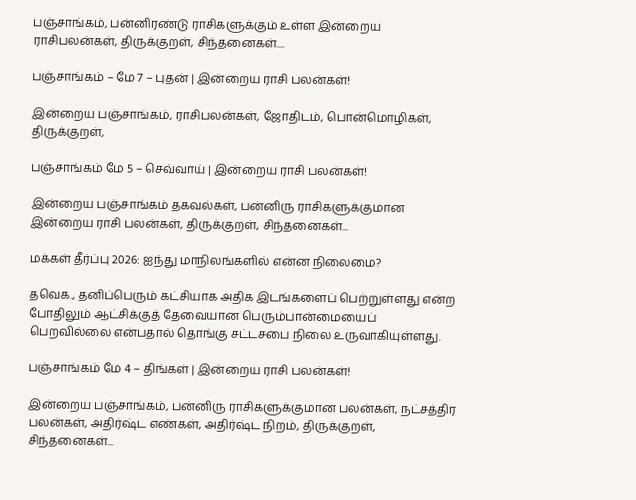பஞ்சாங்கம், பன்னிரண்டு ராசிகளுக்கும் உள்ள இன்றைய ராசிபலன்கள், திருக்குறள், சிந்தனைகள்....

பஞ்சாங்கம் – மே 7 – புதன் | இன்றைய ராசி பலன்கள்!

இன்றைய பஞ்சாங்கம், ராசிபலன்கள், ஜோதிடம், பொன்மொழிகள், திருக்குறள்,

பஞ்சாங்கம் மே 5 – செவ்வாய் | இன்றைய ராசி பலன்கள்!

இன்றைய பஞ்சாங்கம் தகவல்கள், பன்னிரு ராசிகளுக்குமான இன்றைய ராசி பலன்கள், திருக்குறள், சிந்தனைகள்...

மக்கள் தீர்ப்பு 2026: ஐந்து மாநிலங்களில் என்ன நிலைமை?

தவெக., தனிப்பெரும் கட்சியாக அதிக இடங்களைப் பெற்றுள்ளது என்ற போதிலும் ஆட்சிக்குத் தேவையான பெரும்பான்மையைப் பெறவில்லை என்பதால் தொங்கு சட்டசபை நிலை உருவாகியுள்ளது.

பஞ்சாங்கம் மே 4 – திங்கள் | இன்றைய ராசி பலன்கள்!

இன்றைய பஞ்சாங்கம், பன்னிரு ராசிகளுக்குமான பலன்கள், நட்சத்திர பலன்கள், அதிர்ஷ்ட எண்கள், அதிர்ஷ்ட நிறம், திருக்குறள், சிந்தனைகள்...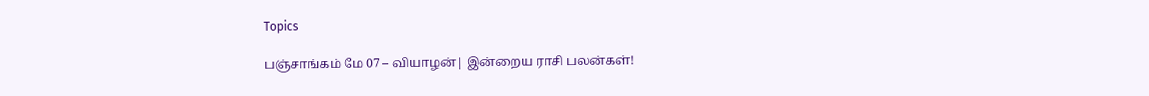Topics

பஞ்சாங்கம் மே 07 – வியாழன்| இன்றைய ராசி பலன்கள்!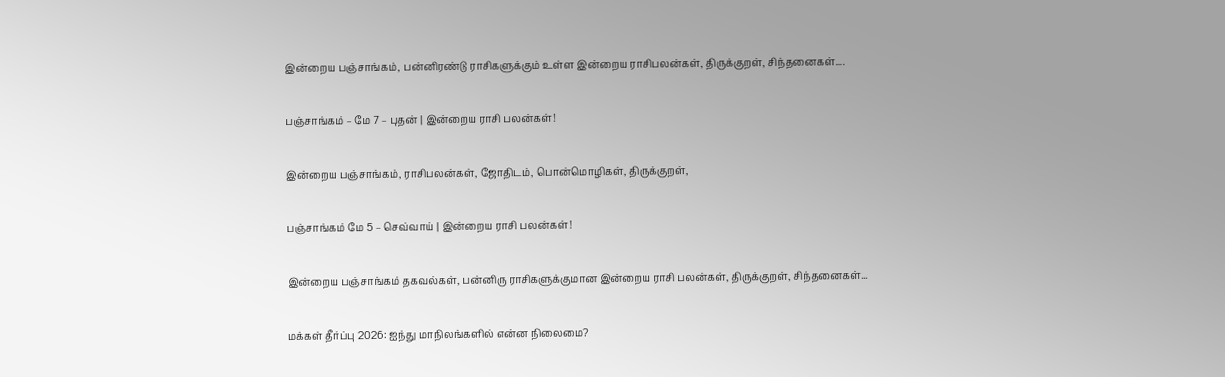இன்றைய பஞ்சாங்கம், பன்னிரண்டு ராசிகளுக்கும் உள்ள இன்றைய ராசிபலன்கள், திருக்குறள், சிந்தனைகள்....

பஞ்சாங்கம் – மே 7 – புதன் | இன்றைய ராசி பலன்கள்!

இன்றைய பஞ்சாங்கம், ராசிபலன்கள், ஜோதிடம், பொன்மொழிகள், திருக்குறள்,

பஞ்சாங்கம் மே 5 – செவ்வாய் | இன்றைய ராசி பலன்கள்!

இன்றைய பஞ்சாங்கம் தகவல்கள், பன்னிரு ராசிகளுக்குமான இன்றைய ராசி பலன்கள், திருக்குறள், சிந்தனைகள்...

மக்கள் தீர்ப்பு 2026: ஐந்து மாநிலங்களில் என்ன நிலைமை?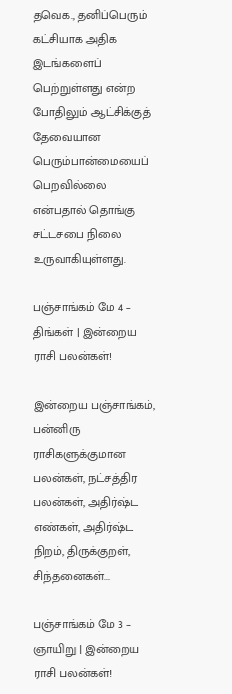தவெக., தனிப்பெரும் கட்சியாக அதிக இடங்களைப் பெற்றுள்ளது என்ற போதிலும் ஆட்சிக்குத் தேவையான பெரும்பான்மையைப் பெறவில்லை என்பதால் தொங்கு சட்டசபை நிலை உருவாகியுள்ளது.

பஞ்சாங்கம் மே 4 – திங்கள் | இன்றைய ராசி பலன்கள்!

இன்றைய பஞ்சாங்கம், பன்னிரு ராசிகளுக்குமான பலன்கள், நட்சத்திர பலன்கள், அதிர்ஷ்ட எண்கள், அதிர்ஷ்ட நிறம், திருக்குறள், சிந்தனைகள்...

பஞ்சாங்கம் மே 3 – ஞாயிறு | இன்றைய ராசி பலன்கள்!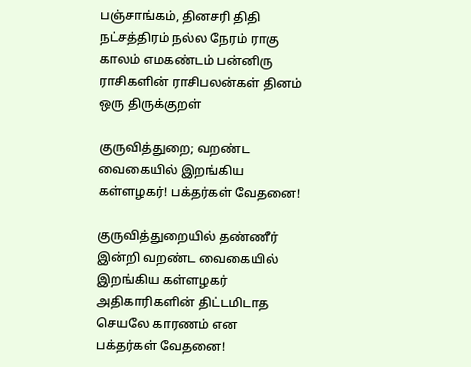பஞ்சாங்கம், தினசரி திதி நட்சத்திரம் நல்ல நேரம் ராகு காலம் எமகண்டம் பன்னிரு ராசிகளின் ராசிபலன்கள் தினம் ஒரு திருக்குறள்

குருவித்துறை; வறண்ட வைகையில் இறங்கிய கள்ளழகர்! பக்தர்கள் வேதனை!

குருவித்துறையில் தண்ணீர் இன்றி வறண்ட வைகையில் இறங்கிய கள்ளழகர் அதிகாரிகளின் திட்டமிடாத செயலே காரணம் என பக்தர்கள் வேதனை!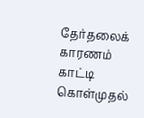தேர்தலைக் காரணம் காட்டி கொள்முதல்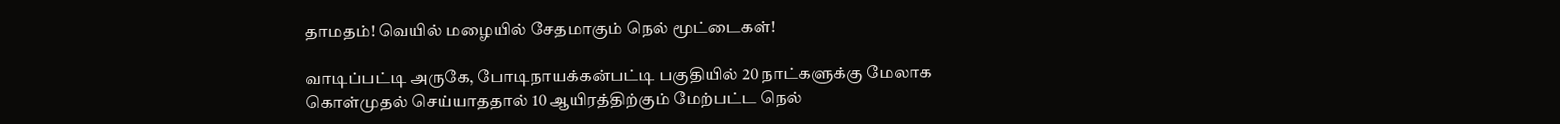தாமதம்! வெயில் மழையில் சேதமாகும் நெல் மூட்டைகள்!

வாடிப்பட்டி அருகே, போடிநாயக்கன்பட்டி பகுதியில் 20 நாட்களுக்கு மேலாக கொள்முதல் செய்யாததால் 10 ஆயிரத்திற்கும் மேற்பட்ட நெல்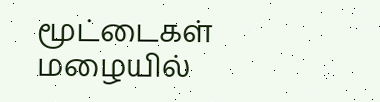மூட்டைகள் மழையில்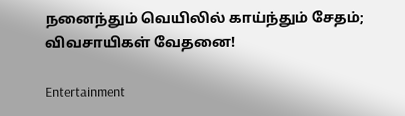நனைந்தும் வெயிலில் காய்ந்தும் சேதம்; விவசாயிகள் வேதனை!

Entertainment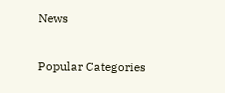News

Popular Categories